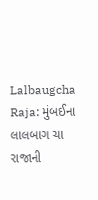Lalbaugcha Raja: મુંબઈના લાલબાગ ચા રાજાની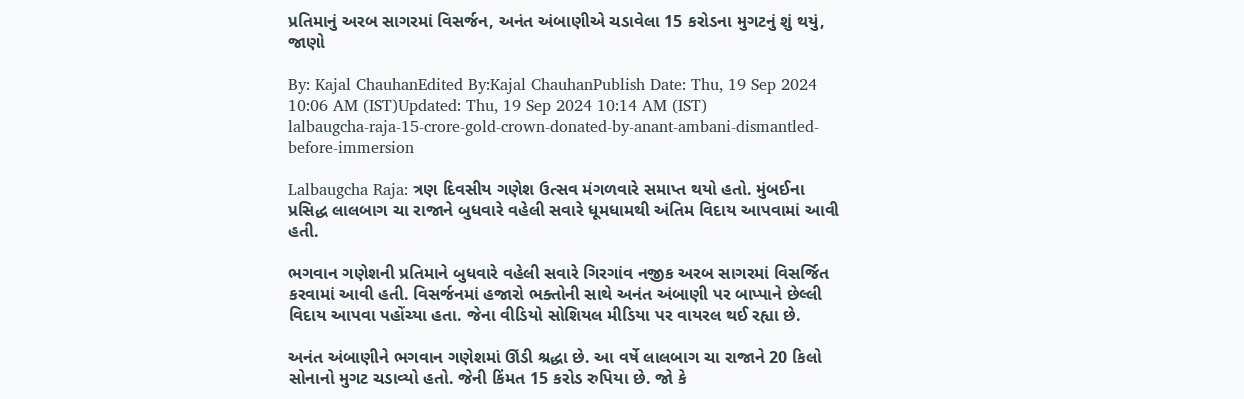પ્રતિમાનું અરબ સાગરમાં વિસર્જન, અનંત અંબાણીએ ચડાવેલા 15 કરોડના મુગટનું શું થયું, જાણો

By: Kajal ChauhanEdited By:Kajal ChauhanPublish Date: Thu, 19 Sep 2024 10:06 AM (IST)Updated: Thu, 19 Sep 2024 10:14 AM (IST)
lalbaugcha-raja-15-crore-gold-crown-donated-by-anant-ambani-dismantled-before-immersion

Lalbaugcha Raja: ત્રણ દિવસીય ગણેશ ઉત્સવ મંગળવારે સમાપ્ત થયો હતો. મુંબઈના પ્રસિદ્ધ લાલબાગ ચા રાજાને બુધવારે વહેલી સવારે ધૂમધામથી અંતિમ વિદાય આપવામાં આવી હતી.

ભગવાન ગણેશની પ્રતિમાને બુધવારે વહેલી સવારે ગિરગાંવ નજીક અરબ સાગરમાં વિસર્જિત કરવામાં આવી હતી. વિસર્જનમાં હજારો ભક્તોની સાથે અનંત અંબાણી પર બાપ્પાને છેલ્લી વિદાય આપવા પહોંચ્યા હતા. જેના વીડિયો સોશિયલ મીડિયા પર વાયરલ થઈ રહ્યા છે.

અનંત અંબાણીને ભગવાન ગણેશમાં ઊંડી શ્રદ્ધા છે. આ વર્ષે લાલબાગ ચા રાજાને 20 કિલો સોનાનો મુગટ ચડાવ્યો હતો. જેની કિંમત 15 કરોડ રુપિયા છે. જો કે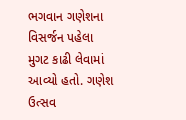ભગવાન ગણેશના વિસર્જન પહેલા મુગટ કાઢી લેવામાં આવ્યો હતો. ગણેશ ઉત્સવ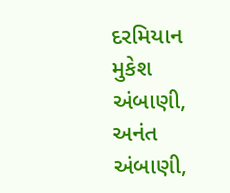દરમિયાન મુકેશ અંબાણી, અનંત અંબાણી,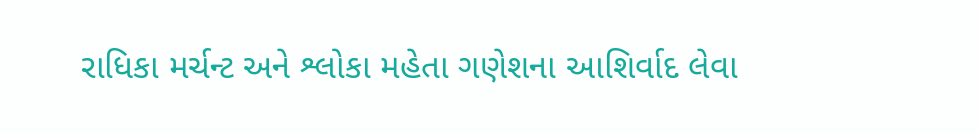રાધિકા મર્ચન્ટ અને શ્લોકા મહેતા ગણેશના આશિર્વાદ લેવા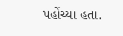પહોંચ્યા હતા.